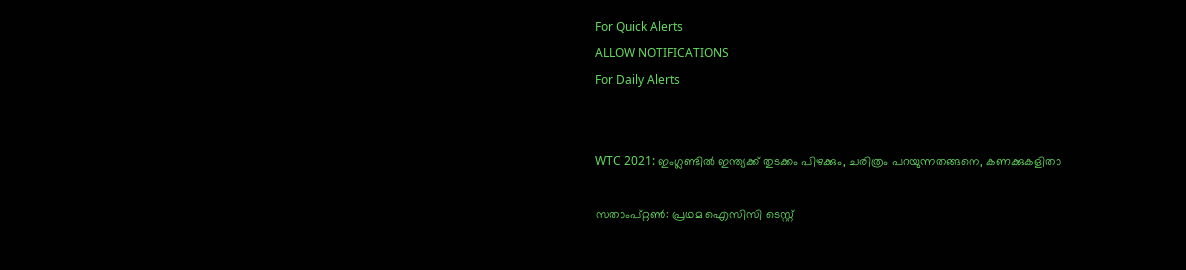For Quick Alerts
ALLOW NOTIFICATIONS
For Daily Alerts


WTC 2021: ഇംഗ്ലണ്ടില്‍ ഇന്ത്യക്ക് തുടക്കം പിഴക്കും, ചരിത്രം പറയുന്നതങ്ങനെ, കണക്കുകളിതാ

സതാംപ്റ്റണ്‍: പ്രഥമ ഐസിസി ടെസ്റ്റ്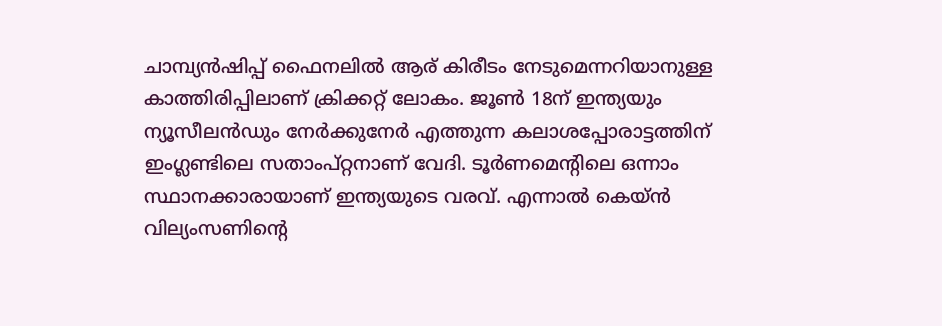ചാമ്പ്യന്‍ഷിപ്പ് ഫൈനലില്‍ ആര് കിരീടം നേടുമെന്നറിയാനുള്ള കാത്തിരിപ്പിലാണ് ക്രിക്കറ്റ് ലോകം. ജൂണ്‍ 18ന് ഇന്ത്യയും ന്യൂസീലന്‍ഡും നേര്‍ക്കുനേര്‍ എത്തുന്ന കലാശപ്പോരാട്ടത്തിന് ഇംഗ്ലണ്ടിലെ സതാംപ്റ്റനാണ് വേദി. ടൂര്‍ണമെന്റിലെ ഒന്നാം സ്ഥാനക്കാരായാണ് ഇന്ത്യയുടെ വരവ്. എന്നാല്‍ കെയ്ന്‍ വില്യംസണിന്റെ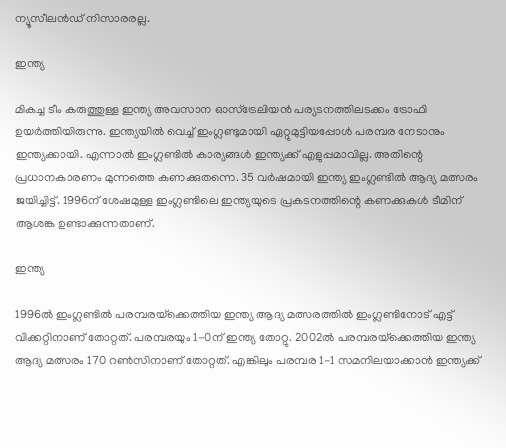ന്യൂസീലന്‍ഡ് നിസാരരല്ല.

ഇന്ത്യ

മികച്ച ടീം കരുത്തുള്ള ഇന്ത്യ അവസാന ഓസ്‌ട്രേലിയന്‍ പര്യടനത്തിലടക്കം ട്രോഫി ഉയര്‍ത്തിയിരുന്നു. ഇന്ത്യയില്‍ വെച്ച് ഇംഗ്ലണ്ടുമായി ഏറ്റുമുട്ടിയപ്പോള്‍ പരമ്പര നേടാനും ഇന്ത്യക്കായി. എന്നാല്‍ ഇംഗ്ലണ്ടില്‍ കാര്യങ്ങള്‍ ഇന്ത്യക്ക് എളുപ്പമാവില്ല. അതിന്റെ പ്രധാനകാരണം മുന്നത്തെ കണക്കുതന്നെ. 35 വര്‍ഷമായി ഇന്ത്യ ഇംഗ്ലണ്ടില്‍ ആദ്യ മത്സരം ജയിച്ചിട്ട്. 1996ന് ശേഷമുള്ള ഇംഗ്ലണ്ടിലെ ഇന്ത്യയുടെ പ്രകടനത്തിന്റെ കണക്കുകള്‍ ടീമിന് ആശങ്ക ഉണ്ടാക്കുന്നതാണ്.

ഇന്ത്യ

1996ല്‍ ഇംഗ്ലണ്ടില്‍ പരമ്പരയ്‌ക്കെത്തിയ ഇന്ത്യ ആദ്യ മത്സരത്തില്‍ ഇംഗ്ലണ്ടിനോട് എട്ട് വിക്കറ്റിനാണ് തോറ്റത്. പരമ്പരയും 1-0ന് ഇന്ത്യ തോറ്റു. 2002ല്‍ പരമ്പരയ്‌ക്കെത്തിയ ഇന്ത്യ ആദ്യ മത്സരം 170 റണ്‍സിനാണ് തോറ്റത്. എങ്കിലും പരമ്പര 1-1 സമനിലയാക്കാന്‍ ഇന്ത്യക്ക്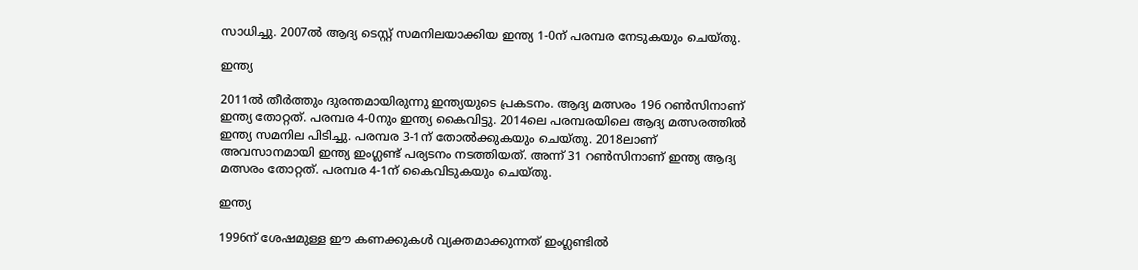സാധിച്ചു. 2007ല്‍ ആദ്യ ടെസ്റ്റ് സമനിലയാക്കിയ ഇന്ത്യ 1-0ന് പരമ്പര നേടുകയും ചെയ്തു.

ഇന്ത്യ

2011ല്‍ തീര്‍ത്തും ദുരന്തമായിരുന്നു ഇന്ത്യയുടെ പ്രകടനം. ആദ്യ മത്സരം 196 റണ്‍സിനാണ് ഇന്ത്യ തോറ്റത്. പരമ്പര 4-0നും ഇന്ത്യ കൈവിട്ടു. 2014ലെ പരമ്പരയിലെ ആദ്യ മത്സരത്തില്‍ ഇന്ത്യ സമനില പിടിച്ചു. പരമ്പര 3-1ന് തോല്‍ക്കുകയും ചെയ്തു. 2018ലാണ് അവസാനമായി ഇന്ത്യ ഇംഗ്ലണ്ട് പര്യടനം നടത്തിയത്. അന്ന് 31 റണ്‍സിനാണ് ഇന്ത്യ ആദ്യ മത്സരം തോറ്റത്. പരമ്പര 4-1ന് കൈവിടുകയും ചെയ്തു.

ഇന്ത്യ

1996ന് ശേഷമുള്ള ഈ കണക്കുകള്‍ വ്യക്തമാക്കുന്നത് ഇംഗ്ലണ്ടില്‍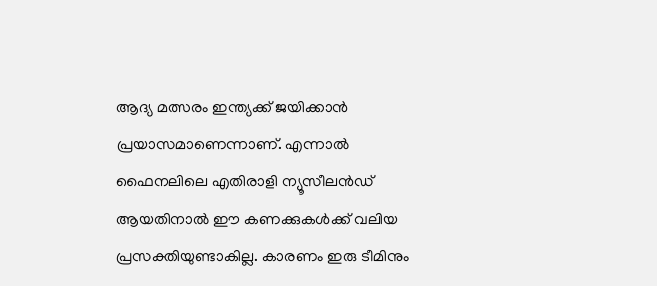ആദ്യ മത്സരം ഇന്ത്യക്ക് ജയിക്കാന്‍ പ്രയാസമാണെന്നാണ്. എന്നാല്‍ ഫൈനലിലെ എതിരാളി ന്യൂസീലന്‍ഡ് ആയതിനാല്‍ ഈ കണക്കുകള്‍ക്ക് വലിയ പ്രസക്തിയുണ്ടാകില്ല. കാരണം ഇരു ടീമിനും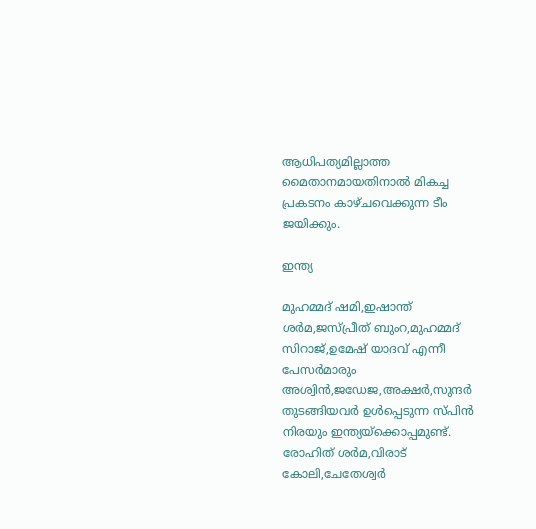ആധിപത്യമില്ലാത്ത മൈതാനമായതിനാല്‍ മികച്ച പ്രകടനം കാഴ്ചവെക്കുന്ന ടീം ജയിക്കും.

ഇന്ത്യ

മുഹമ്മദ് ഷമി,ഇഷാന്ത് ശര്‍മ,ജസ്പ്രീത് ബുംറ,മുഹമ്മദ് സിറാജ്,ഉമേഷ് യാദവ് എന്നീ പേസര്‍മാരും അശ്വിന്‍,ജഡേജ,അക്ഷര്‍,സുന്ദര്‍ തുടങ്ങിയവര്‍ ഉള്‍പ്പെടുന്ന സ്പിന്‍ നിരയും ഇന്ത്യയ്‌ക്കൊപ്പമുണ്ട്. രോഹിത് ശര്‍മ,വിരാട് കോലി,ചേതേശ്വര്‍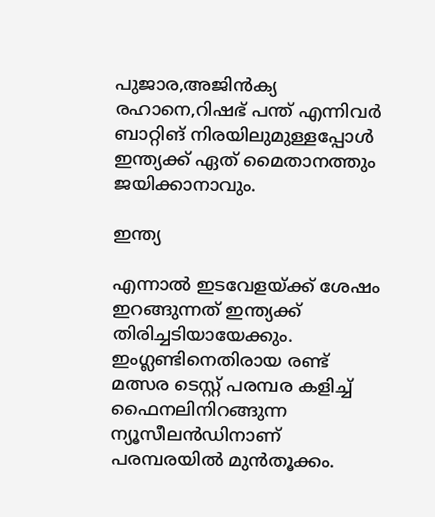പുജാര,അജിന്‍ക്യ രഹാനെ,റിഷഭ് പന്ത് എന്നിവര്‍ ബാറ്റിങ് നിരയിലുമുള്ളപ്പോള്‍ ഇന്ത്യക്ക് ഏത് മൈതാനത്തും ജയിക്കാനാവും.

ഇന്ത്യ

എന്നാല്‍ ഇടവേളയ്ക്ക് ശേഷം ഇറങ്ങുന്നത് ഇന്ത്യക്ക് തിരിച്ചടിയായേക്കും. ഇംഗ്ലണ്ടിനെതിരായ രണ്ട് മത്സര ടെസ്റ്റ് പരമ്പര കളിച്ച് ഫൈനലിനിറങ്ങുന്ന ന്യൂസീലന്‍ഡിനാണ് പരമ്പരയില്‍ മുന്‍തൂക്കം.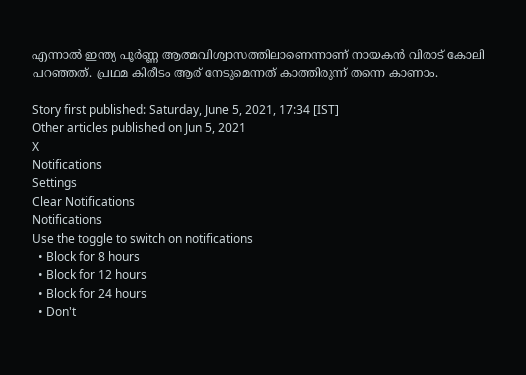എന്നാല്‍ ഇന്ത്യ പൂര്‍ണ്ണ ആത്മവിശ്വാസത്തിലാണെന്നാണ് നായകന്‍ വിരാട് കോലി പറഞ്ഞത്. പ്രഥമ കിരീടം ആര് നേടുമെന്നത് കാത്തിരുന്ന് തന്നെ കാണാം.

Story first published: Saturday, June 5, 2021, 17:34 [IST]
Other articles published on Jun 5, 2021
X
Notifications
Settings
Clear Notifications
Notifications
Use the toggle to switch on notifications
  • Block for 8 hours
  • Block for 12 hours
  • Block for 24 hours
  • Don't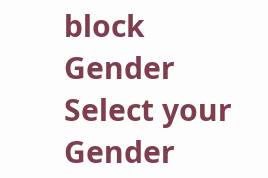block
Gender
Select your Gender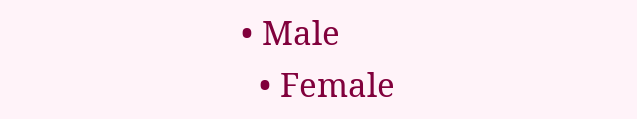• Male
  • Female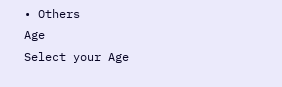• Others
Age
Select your Age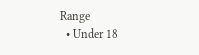Range
  • Under 18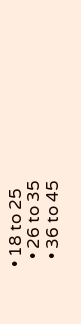• 18 to 25
  • 26 to 35
  • 36 to 45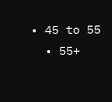• 45 to 55
  • 55+